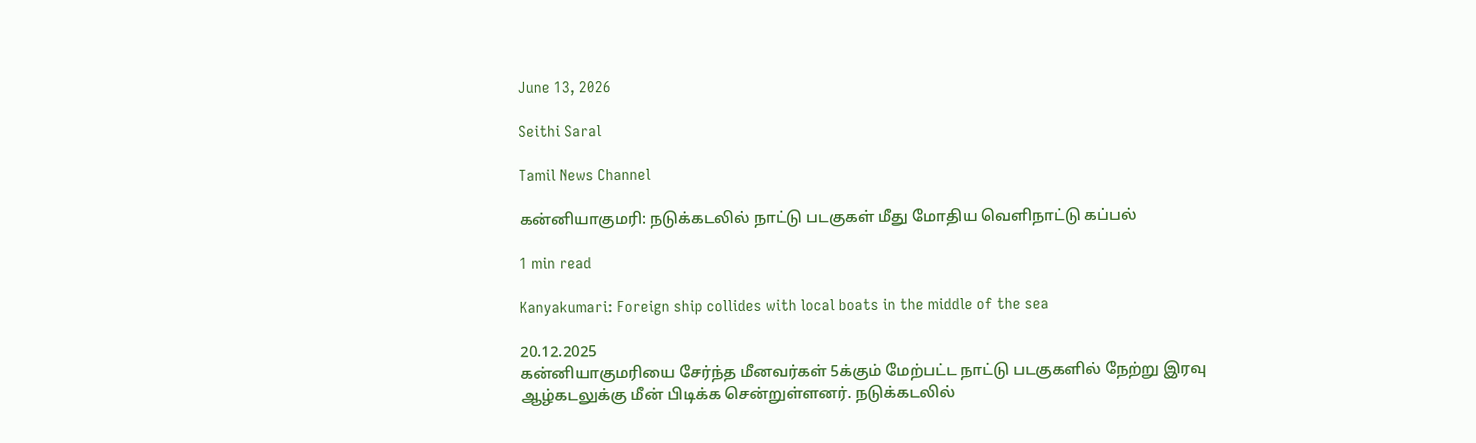June 13, 2026

Seithi Saral

Tamil News Channel

கன்னியாகுமரி: நடுக்கடலில் நாட்டு படகுகள் மீது மோதிய வெளிநாட்டு கப்பல்

1 min read

Kanyakumari: Foreign ship collides with local boats in the middle of the sea

20.12.2025
கன்னியாகுமரியை சேர்ந்த மீனவர்கள் 5க்கும் மேற்பட்ட நாட்டு படகுகளில் நேற்று இரவு ஆழ்கடலுக்கு மீன் பிடிக்க சென்றுள்ளனர். நடுக்கடலில்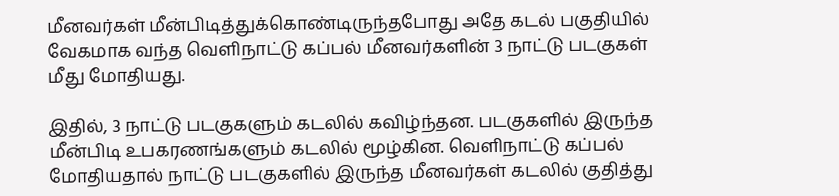மீனவர்கள் மீன்பிடித்துக்கொண்டிருந்தபோது அதே கடல் பகுதியில் வேகமாக வந்த வெளிநாட்டு கப்பல் மீனவர்களின் 3 நாட்டு படகுகள் மீது மோதியது.

இதில், 3 நாட்டு படகுகளும் கடலில் கவிழ்ந்தன. படகுகளில் இருந்த மீன்பிடி உபகரணங்களும் கடலில் மூழ்கின. வெளிநாட்டு கப்பல் மோதியதால் நாட்டு படகுகளில் இருந்த மீனவர்கள் கடலில் குதித்து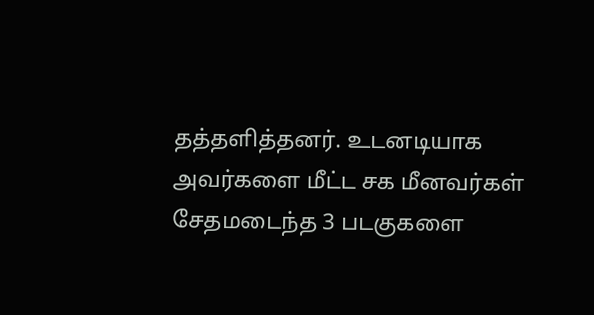தத்தளித்தனர். உடனடியாக அவர்களை மீட்ட சக மீனவர்கள் சேதமடைந்த 3 படகுகளை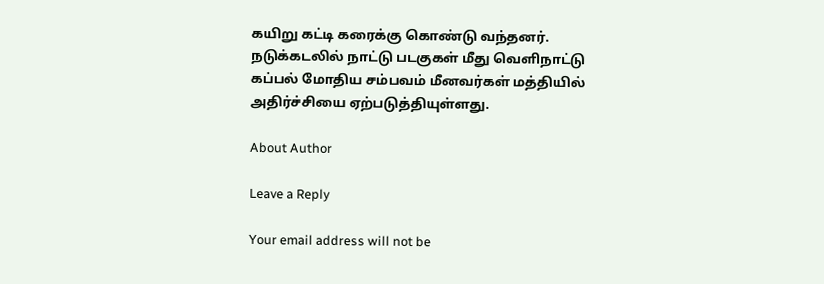கயிறு கட்டி கரைக்கு கொண்டு வந்தனர். நடுக்கடலில் நாட்டு படகுகள் மீது வெளிநாட்டு கப்பல் மோதிய சம்பவம் மீனவர்கள் மத்தியில் அதிர்ச்சியை ஏற்படுத்தியுள்ளது.

About Author

Leave a Reply

Your email address will not be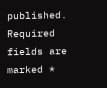published. Required fields are marked *